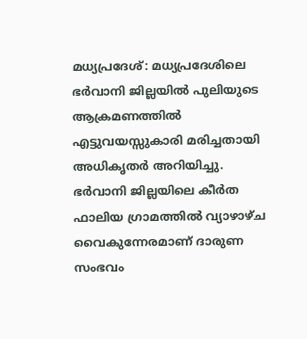മധ്യപ്രദേശ്: മധ്യപ്രദേശിലെ ഭർവാനി ജില്ലയിൽ പുലിയുടെ ആക്രമണത്തിൽ എട്ടുവയസ്സുകാരി മരിച്ചതായി അധികൃതർ അറിയിച്ചു. ഭർവാനി ജില്ലയിലെ കീർത ഫാലിയ ഗ്രാമത്തിൽ വ്യാഴാഴ്ച വൈകുന്നേരമാണ് ദാരുണ സംഭവം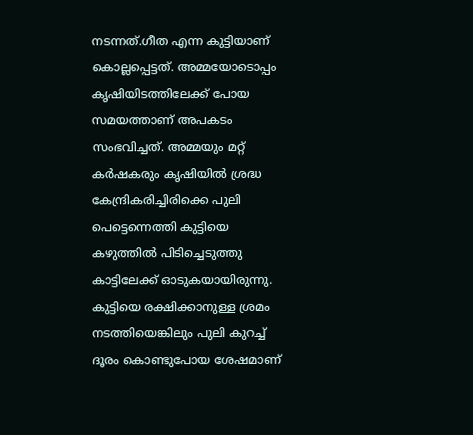നടന്നത്.ഗീത എന്ന കുട്ടിയാണ് കൊല്ലപ്പെട്ടത്. അമ്മയോടൊപ്പം കൃഷിയിടത്തിലേക്ക് പോയ സമയത്താണ് അപകടം സംഭവിച്ചത്. അമ്മയും മറ്റ് കർഷകരും കൃഷിയിൽ ശ്രദ്ധ കേന്ദ്രികരിച്ചിരിക്കെ പുലി പെട്ടെന്നെത്തി കുട്ടിയെ കഴുത്തിൽ പിടിച്ചെടുത്തു കാട്ടിലേക്ക് ഓടുകയായിരുന്നു.
കുട്ടിയെ രക്ഷിക്കാനുള്ള ശ്രമം നടത്തിയെങ്കിലും പുലി കുറച്ച് ദൂരം കൊണ്ടുപോയ ശേഷമാണ്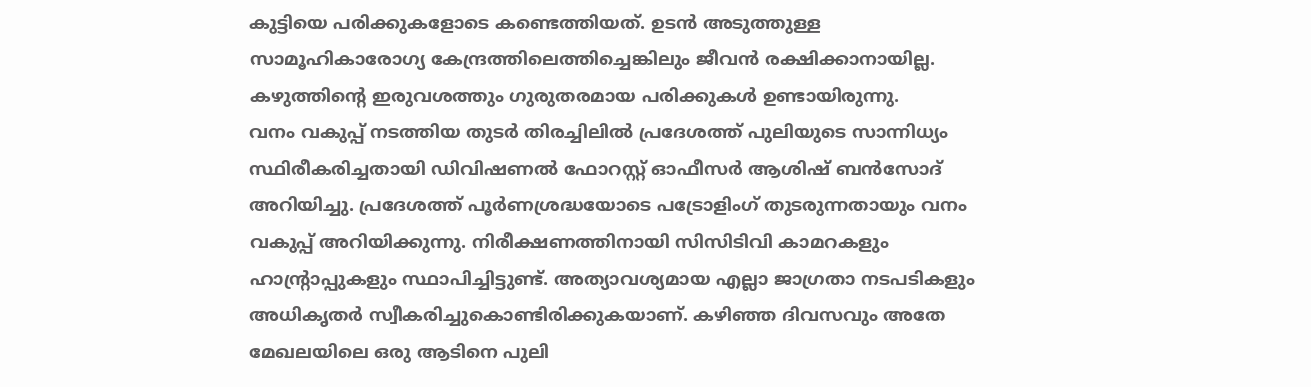കുട്ടിയെ പരിക്കുകളോടെ കണ്ടെത്തിയത്. ഉടൻ അടുത്തുള്ള സാമൂഹികാരോഗ്യ കേന്ദ്രത്തിലെത്തിച്ചെങ്കിലും ജീവൻ രക്ഷിക്കാനായില്ല. കഴുത്തിന്റെ ഇരുവശത്തും ഗുരുതരമായ പരിക്കുകൾ ഉണ്ടായിരുന്നു.
വനം വകുപ്പ് നടത്തിയ തുടർ തിരച്ചിലിൽ പ്രദേശത്ത് പുലിയുടെ സാന്നിധ്യം സ്ഥിരീകരിച്ചതായി ഡിവിഷണൽ ഫോറസ്റ്റ് ഓഫീസർ ആശിഷ് ബൻസോദ് അറിയിച്ചു. പ്രദേശത്ത് പൂർണശ്രദ്ധയോടെ പട്രോളിംഗ് തുടരുന്നതായും വനം വകുപ്പ് അറിയിക്കുന്നു. നിരീക്ഷണത്തിനായി സിസിടിവി കാമറകളും ഹാന്റ്രാപ്പുകളും സ്ഥാപിച്ചിട്ടുണ്ട്. അത്യാവശ്യമായ എല്ലാ ജാഗ്രതാ നടപടികളും അധികൃതർ സ്വീകരിച്ചുകൊണ്ടിരിക്കുകയാണ്. കഴിഞ്ഞ ദിവസവും അതേ മേഖലയിലെ ഒരു ആടിനെ പുലി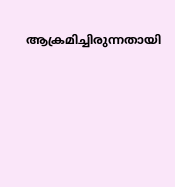ആക്രമിച്ചിരുന്നതായി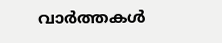വാർത്തകൾ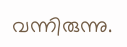വന്നിരുന്നു.